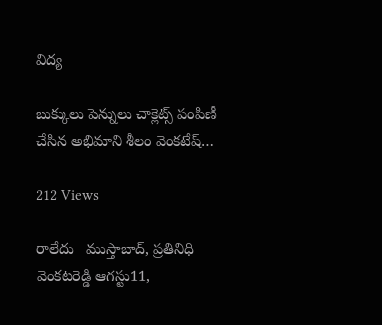విద్య

బుక్కులు పెన్నులు చాక్లెట్స్ పంపిణీ చేసిన అభిమాని శీలం వెంకటేష్…

212 Views

రాలేదు   ముస్తాబాద్, ప్రతినిధి వెంకటరెడ్డి ఆగస్టు11,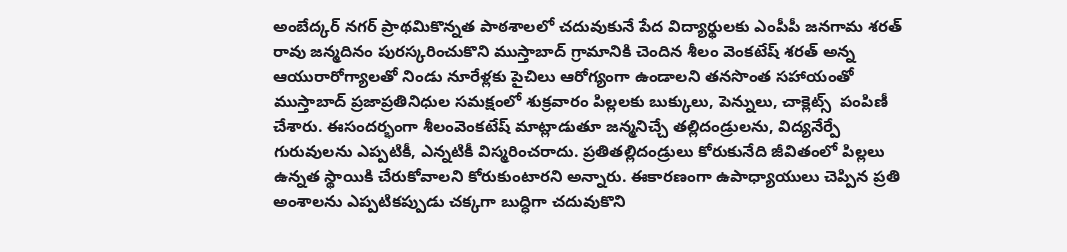అంబేద్కర్ నగర్ ప్రాథమికొన్నత పాఠశాలలో చదువుకునే పేద విద్యార్థులకు ఎంపీపీ జనగామ శరత్ రావు జన్మదినం పురస్కరించుకొని ముస్తాబాద్ గ్రామానికి చెందిన శీలం వెంకటేష్ శరత్ అన్న ఆయురారోగ్యాలతో నిండు నూరేళ్లకు పైచిలు ఆరోగ్యంగా ఉండాలని తనసొంత సహాయంతో ముస్తాబాద్ ప్రజాప్రతినిధుల సమక్షంలో శుక్రవారం పిల్లలకు బుక్కులు, పెన్నులు, చాక్లెట్స్  పంపిణీ చేశారు. ఈసందర్భంగా శీలంవెంకటేష్ మాట్లాడుతూ జన్మనిచ్చే తల్లిదండ్రులను, విద్యనేర్పే గురువులను ఎప్పటికీ, ఎన్నటికీ విస్మరించరాదు. ప్రతితల్లిదండ్రులు కోరుకునేది జీవితంలో పిల్లలు ఉన్నత స్థాయికి చేరుకోవాలని కోరుకుంటారని అన్నారు. ఈకారణంగా ఉపాధ్యాయులు చెప్పిన ప్రతి అంశాలను ఎప్పటికప్పుడు చక్కగా బుద్ధిగా చదువుకొని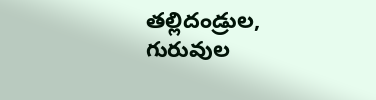తల్లిదండ్రుల, గురువుల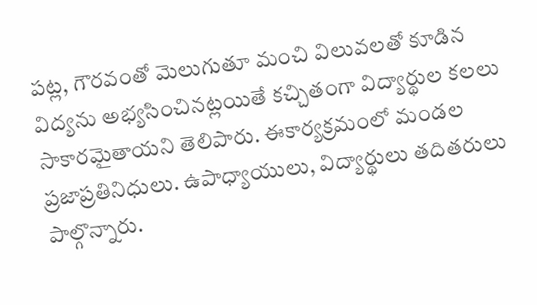పట్ల, గౌరవంతో మెలుగుతూ మంచి విలువలతో కూడిన విద్యను అభ్యసించినట్లయితే కచ్చితంగా విద్యార్థుల కలలు సాకారమైతాయని తెలిపారు. ఈకార్యక్రమంలో మండల ప్రజాప్రతినిధులు. ఉపాధ్యాయులు, విద్యార్థులు తదితరులు పాల్గొన్నారు.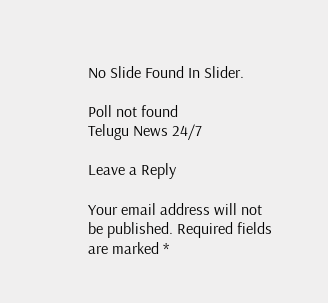No Slide Found In Slider.

Poll not found
Telugu News 24/7

Leave a Reply

Your email address will not be published. Required fields are marked *